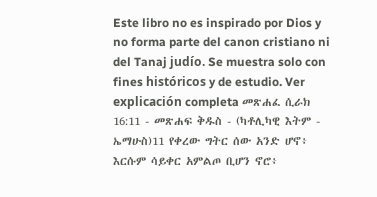Este libro no es inspirado por Dios y no forma parte del canon cristiano ni del Tanaj judío. Se muestra solo con fines históricos y de estudio. Ver explicación completa መጽሐፈ ሲራክ 16:11 - መጽሐፍ ቅዱስ - (ካቶሊካዊ እትም - ኤማሁስ)11 የቀረው ግትር ሰው አንድ ሆኖ፥ እርሱም ሳይቀር አምልጦ ቢሆን ኖሮ፥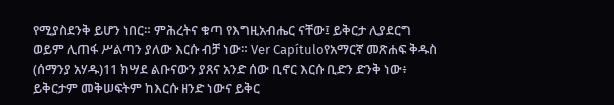የሚያስደንቅ ይሆን ነበር። ምሕረትና ቁጣ የእግዚአብሔር ናቸው፤ ይቅርታ ሊያደርግ ወይም ሊጠፋ ሥልጣን ያለው እርሱ ብቻ ነው። Ver Capítuloየአማርኛ መጽሐፍ ቅዱስ (ሰማንያ አሃዱ)11 ክሣደ ልቡናውን ያጸና አንድ ሰው ቢኖር እርሱ ቢድን ድንቅ ነው፥ ይቅርታም መቅሠፍትም ከእርሱ ዘንድ ነውና ይቅር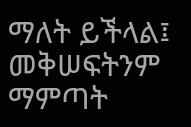ማለት ይችላል፤ መቅሠፍትንም ማምጣት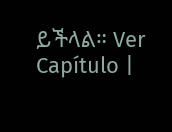ይችላል። Ver Capítulo |